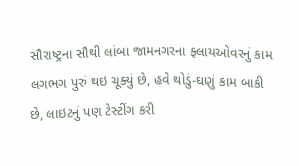સૌરાષ્ટ્રના સૌથી લાંબા જામનગરના ફ્લાયઓવરનું કામ લગભગ પુરું થઇ ચૂક્યું છે, હવે થોડું-ઘણું કામ બાકી છે, લાઇટનું પણ ટેસ્ટીંગ કરી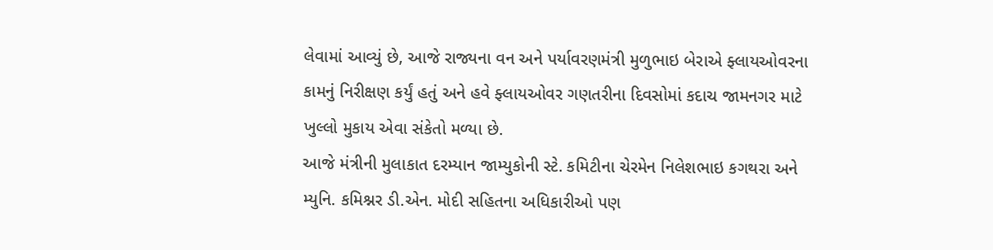લેવામાં આવ્યું છે, આજે રાજ્યના વન અને પર્યાવરણમંત્રી મુળુભાઇ બેરાએ ફ્લાયઓવરના કામનું નિરીક્ષણ કર્યું હતું અને હવે ફ્લાયઓવર ગણતરીના દિવસોમાં કદાચ જામનગર માટે ખુલ્લો મુકાય એવા સંકેતો મળ્યા છે.
આજે મંત્રીની મુલાકાત દરમ્યાન જામ્યુકોની સ્ટે. કમિટીના ચેરમેન નિલેશભાઇ કગથરા અને મ્યુનિ. કમિશ્નર ડી.એન. મોદી સહિતના અધિકારીઓ પણ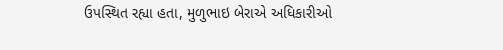ઉપસ્થિત રહ્યા હતા, મુળુભાઇ બેરાએ અધિકારીઓ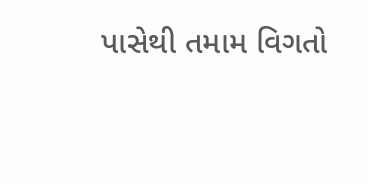પાસેથી તમામ વિગતો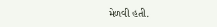મેળવી હતી.